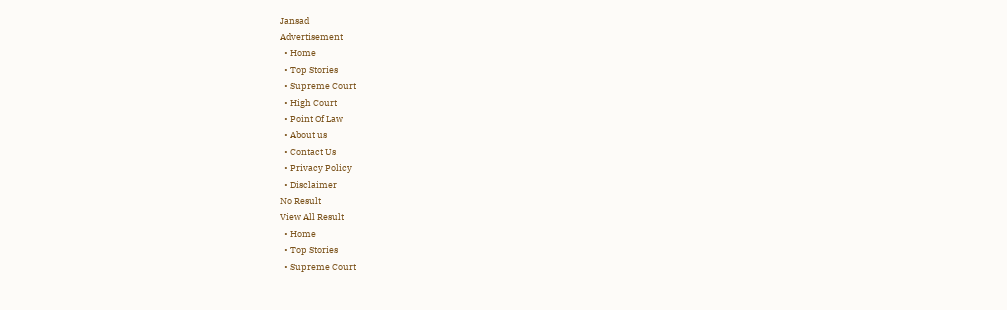Jansad
Advertisement
  • Home
  • Top Stories
  • Supreme Court
  • High Court
  • Point Of Law
  • About us
  • Contact Us
  • Privacy Policy
  • Disclaimer
No Result
View All Result
  • Home
  • Top Stories
  • Supreme Court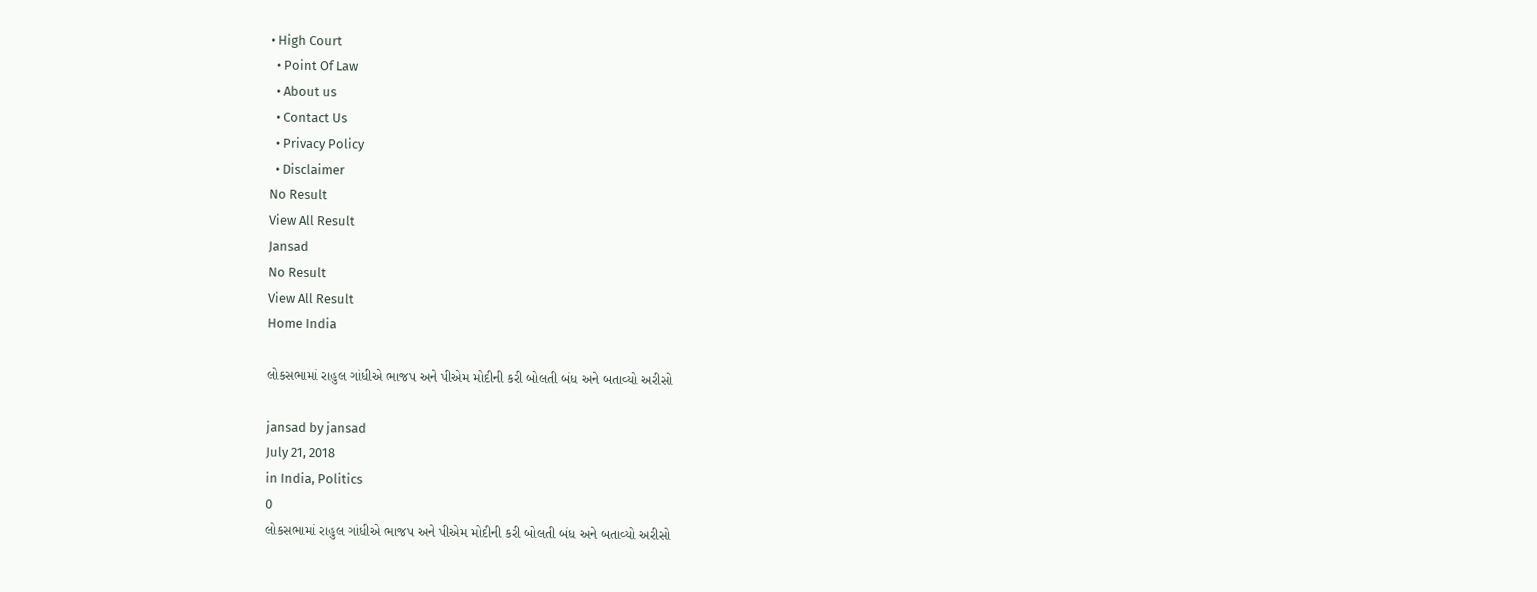• High Court
  • Point Of Law
  • About us
  • Contact Us
  • Privacy Policy
  • Disclaimer
No Result
View All Result
Jansad
No Result
View All Result
Home India

લોકસભામાં રાહુલ ગાંધીએ ભાજપ અને પીએમ મોદીની કરી બોલતી બંધ અને બતાવ્યો અરીસો

jansad by jansad
July 21, 2018
in India, Politics
0
લોકસભામાં રાહુલ ગાંધીએ ભાજપ અને પીએમ મોદીની કરી બોલતી બંધ અને બતાવ્યો અરીસો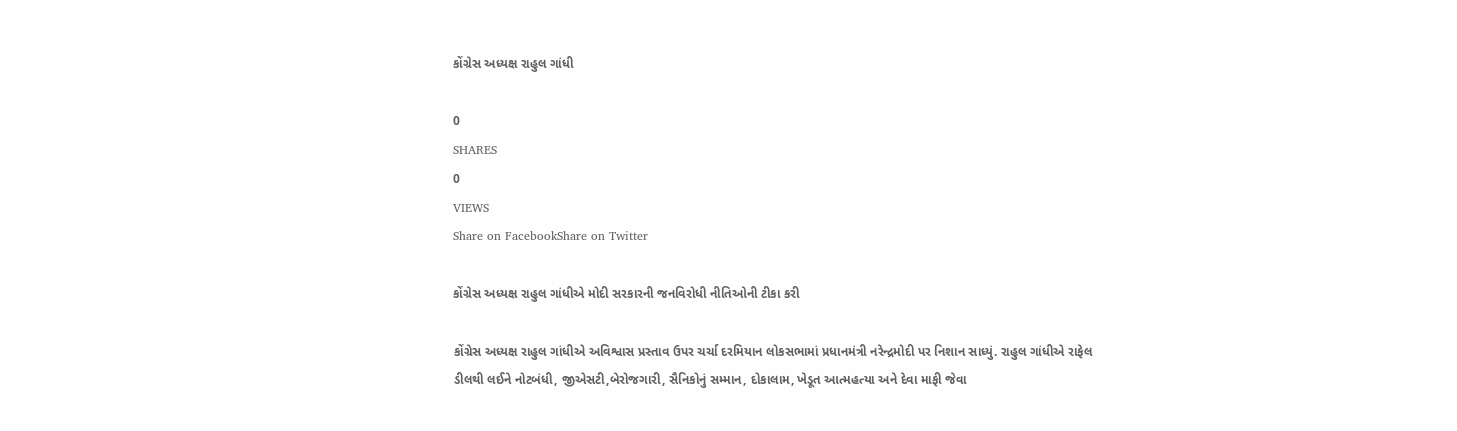કોંગ્રેસ અધ્યક્ષ રાહુલ ગાંધી

0
SHARES
0
VIEWS
Share on FacebookShare on Twitter

કોંગ્રેસ અધ્યક્ષ રાહુલ ગાંધીએ મોદી સરકારની જનવિરોધી નીતિઓની ટીકા કરી

કોંગ્રેસ અધ્યક્ષ રાહુલ ગાંધીએ અવિશ્વાસ પ્રસ્તાવ ઉપર ચર્ચા દરમિયાન લોકસભામાં પ્રધાનમંત્રી નરેન્દ્રમોદી પર નિશાન સાધ્યું. રાહુલ ગાંધીએ રાફેલ ડીલથી લઈને નોટબંધી, જીએસટી,બેરોજગારી, સૈનિકોનું સમ્માન, દોકાલામ, ખેડૂત આત્મહત્યા અને દેવા માફી જેવા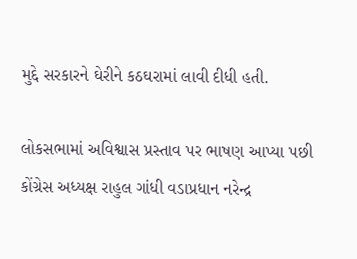મુદ્દે સરકારને ઘેરીને કઠઘરામાં લાવી દીધી હતી.

લોકસભામાં અવિશ્વાસ પ્રસ્તાવ પર ભાષણ આપ્યા પછી કોંગ્રેસ અધ્યક્ષ રાહુલ ગાંધી વડાપ્રધાન નરેન્દ્ર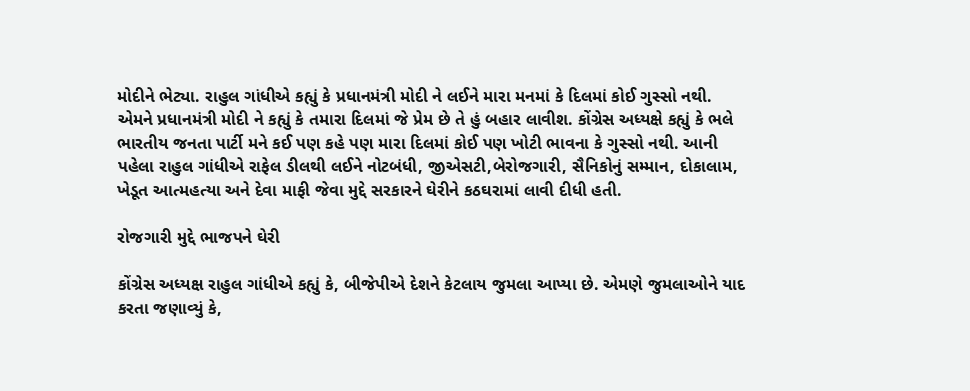મોદીને ભેટ્યા. રાહુલ ગાંધીએ કહ્યું કે પ્રધાનમંત્રી મોદી ને લઈને મારા મનમાં કે દિલમાં કોઈ ગુસ્સો નથી. એમને પ્રધાનમંત્રી મોદી ને કહ્યું કે તમારા દિલમાં જે પ્રેમ છે તે હું બહાર લાવીશ. કોંગ્રેસ અધ્યક્ષે કહ્યું કે ભલે ભારતીય જનતા પાર્ટી મને કઈ પણ કહે પણ મારા દિલમાં કોઈ પણ ખોટી ભાવના કે ગુસ્સો નથી. આની પહેલા રાહુલ ગાંધીએ રાફેલ ડીલથી લઈને નોટબંધી, જીએસટી,બેરોજગારી, સૈનિકોનું સમ્માન, દોકાલામ, ખેડૂત આત્મહત્યા અને દેવા માફી જેવા મુદ્દે સરકારને ઘેરીને કઠઘરામાં લાવી દીધી હતી.

રોજગારી મુદ્દે ભાજપને ઘેરી

કોંગ્રેસ અધ્યક્ષ રાહુલ ગાંધીએ કહ્યું કે, બીજેપીએ દેશને કેટલાય જુમલા આપ્યા છે. એમણે જુમલાઓને યાદ કરતા જણાવ્યું કે,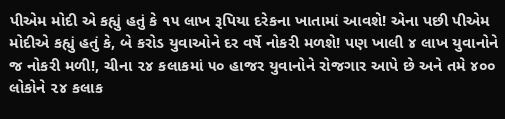પીએમ મોદી એ કહ્યું હતું કે ૧૫ લાખ રૂપિયા દરેકના ખાતામાં આવશે! એના પછી પીએમ મોદીએ કહ્યું હતું કે, બે કરોડ યુવાઓને દર વર્ષે નોકરી મળશે! પણ ખાલી ૪ લાખ યુવાનોને જ નોકરી મળી!, ચીના ૨૪ કલાકમાં ૫૦ હાજર યુવાનોને રોજગાર આપે છે અને તમે ૪૦૦ લોકોને ૨૪ કલાક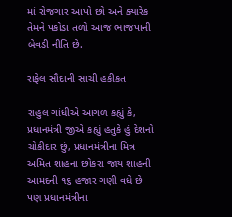માં રોજગાર આપો છો અને ક્યારેક તેમને પકોડા તળો આજ ભાજપાની બેવડી નીતિ છે.

રાફેલ સૌદાની સાચી હકીકત

રાહુલ ગાંધીએ આગળ કહ્યું કે, પ્રધાનમંત્રી જીએ કહ્યું હતુકે હું દેશનો ચોકીદાર છું, પ્રધાનમંત્રીના મિત્ર અમિત શાહના છોકરા જાય શાહની આમદની ૧૬ હજાર ગણી વધે છે પણ પ્રધાનમંત્રીના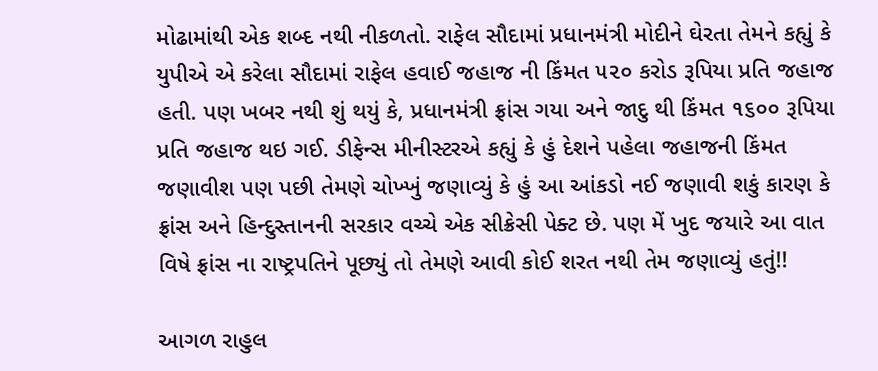મોઢામાંથી એક શબ્દ નથી નીકળતો. રાફેલ સૌદામાં પ્રધાનમંત્રી મોદીને ઘેરતા તેમને કહ્યું કે યુપીએ એ કરેલા સૌદામાં રાફેલ હવાઈ જહાજ ની કિંમત ૫૨૦ કરોડ રૂપિયા પ્રતિ જહાજ હતી. પણ ખબર નથી શું થયું કે, પ્રધાનમંત્રી ફ્રાંસ ગયા અને જાદુ થી કિંમત ૧૬૦૦ રૂપિયા પ્રતિ જહાજ થઇ ગઈ. ડીફેન્સ મીનીસ્ટરએ કહ્યું કે હું દેશને પહેલા જહાજની કિંમત જણાવીશ પણ પછી તેમણે ચોખ્ખું જણાવ્યું કે હું આ આંકડો નઈ જણાવી શકું કારણ કે ફ્રાંસ અને હિન્દુસ્તાનની સરકાર વચ્ચે એક સીક્રેસી પેક્ટ છે. પણ મેં ખુદ જયારે આ વાત વિષે ફ્રાંસ ના રાષ્ટ્રપતિને પૂછ્યું તો તેમણે આવી કોઈ શરત નથી તેમ જણાવ્યું હતું!!

આગળ રાહુલ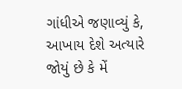ગાંધીએ જણાવ્યું કે, આખાય દેશે અત્યારે જોયું છે કે મેં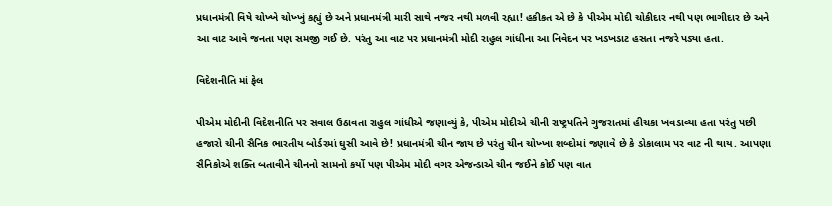પ્રધાનમંત્રી વિષે ચોખ્ખે ચોખ્ખું કહ્યું છે અને પ્રધાનમંત્રી મારી સાથે નજર નથી મળવી રહ્યા! હકીકત એ છે કે પીએમ મોદી ચોકીદાર નથી પણ ભાગીદાર છે અને આ વાટ આવે જનતા પણ સમજી ગઈ છે. પરંતુ આ વાટ પર પ્રધાનમંત્રી મોદી રાહુલ ગાંધીના આ નિવેદન પર ખડખડાટ હસતા નજરે પડ્યા હતા.

વિદેશનીતિ માં ફેલ

પીએમ મોદીની વિદેશનીતિ પર સવાલ ઉઠાવતા રાહુલ ગાંધીએ જણાવ્યું કે, પીએમ મોદીએ ચીની રાષ્ટ્રપતિને ગુજરાતમાં હીચકા ખવડાવ્યા હતા પરંતુ પછી હજારો ચીની સૈનિક ભારતીય બોર્ડરમાં ઘુસી આવે છે! પ્રધાનમંત્રી ચીન જાય છે પરંતુ ચીન ચોખ્ખા શબ્દોમાં જણાવે છે કે ડોકાલામ પર વાટ ની થાય. આપણા સૈનિકોએ શક્તિ બતાવીને ચીનનો સામનો કર્યો પણ પીએમ મોદી વગર એજન્ડાએ ચીન જઈને કોઈ પણ વાત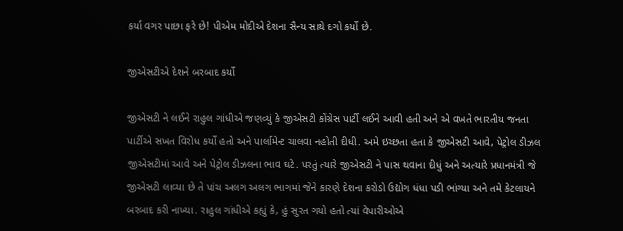કર્યા વગર પાછા ફરે છે! પીએમ મોદીએ દેશના સૈન્ય સાથે દગો કર્યો છે.

જીએસટીએ દેશને બરબાદ કર્યો

જીએસટી ને લઈને રાહુલ ગાંધીએ જણવ્યું કે જીએસટી કોંગ્રેસ પાર્ટી લઈને આવી હતી અને એ વખતે ભારતીય જનતા પાર્ટીએ સખત વિરોધ કર્યો હતો અને પાર્લામેન્ટ ચાલવા નહોતી દીધી. અમે ઇચ્છતા હતા કે જીએસટી આવે, પેટ્રોલ ડીઝલ જીએસટીમાં આવે અને પેટ્રોલ ડીઝલના ભાવ ઘટે. પરતું ત્યારે જીએસટી ને પાસ થવાના દીધું અને અત્યારે પ્રધાનમંત્રી જે જીએસટી લાવ્યા છે તે પાંચ અલગ અલગ ભાગમાં જેને કારણે દેશના કરોડો ઉદ્યોગ ધંધા પડી ભાંગ્યા અને તમે કેટલાયને બરબાદ કરી નાખ્યા. રાહુલ ગાંધીએ કહ્યું કે, હું સુરત ગયો હતો ત્યાં વેપારીઓએ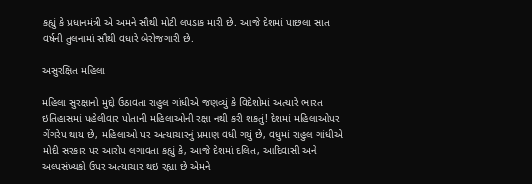કહ્યું કે પ્રધાનમંત્રી એ અમને સૌથી મોટી લપડાક મારી છે. આજે દેશમાં પાછલા સાત વર્ષની તુલનામાં સૌથી વધારે બેરોજગારી છે.

અસુરક્ષિત મહિલા

મહિલા સુરક્ષાનો મુદ્દો ઉઠાવતા રાહુલ ગાંધીએ જણવ્યું કે વિદેશોમાં અત્યારે ભારત ઇતિહાસમાં પહેલીવાર પોતાની મહિલાઓની રક્ષા નથી કરી શકતું! દેશમાં મહિલાઓપર ગેંગરેપ થાય છે, મહિલાઓ પર અત્યાચારનું પ્રમાણ વધી ગયું છે, વધુમાં રાહુલ ગાંધીએ મોદી સરકાર પર આરોપ લગાવતા કહ્યું કે, આજે દેશમાં દલિત, આદિવાસી અને અલ્પસંખ્યકો ઉપર અત્યાચાર થઇ રહ્યા છે એમને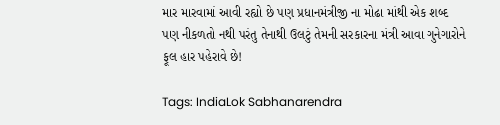માર મારવામાં આવી રહ્યો છે પણ પ્રધાનમંત્રીજી ના મોઢા માંથી એક શબ્દ પણ નીકળતો નથી પરંતુ તેનાથી ઉલટું તેમની સરકારના મંત્રી આવા ગુનેગારોને ફૂલ હાર પહેરાવે છે!

Tags: IndiaLok Sabhanarendra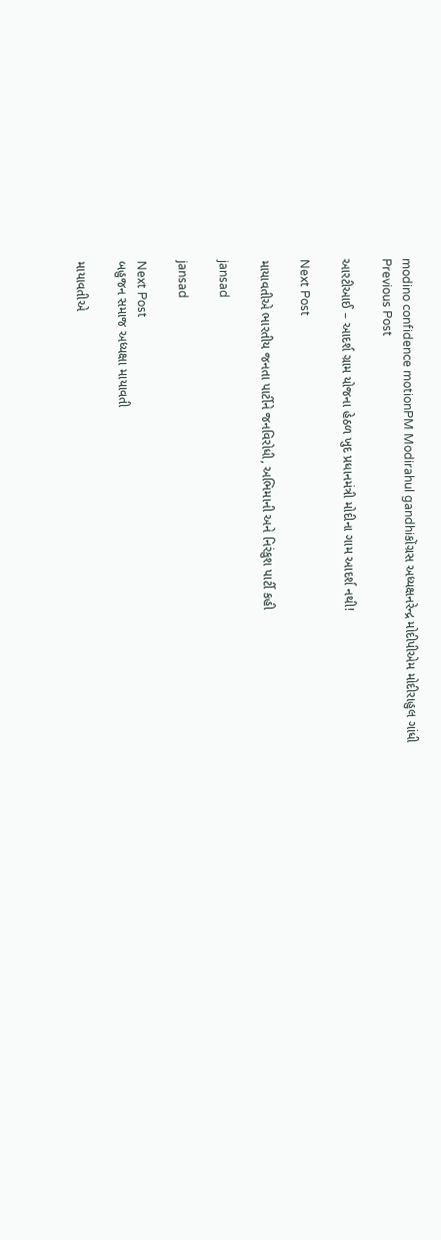modino confidence motionPM Modirahul gandhiકોંગ્રસ અધ્યક્ષનરેન્દ્ર મોદીપીએમ મોદીરાહુલ ગાંધી
Previous Post

આરટીઆઈ – આદર્શ ગ્રામ યોજના હેઠળ ખુદ પ્રધાનમંત્રી મોદીના ગામ આદર્શ નથી!

Next Post

માયાવતીએ ભારતીય જનતા પાર્ટીને જનવિરોધી, અભિમાની અને નિરંકુશ પાર્ટી કહી

jansad

jansad

Next Post
બહુજન સમાજ અધ્યક્ષા માયાવતી

માયાવતીએ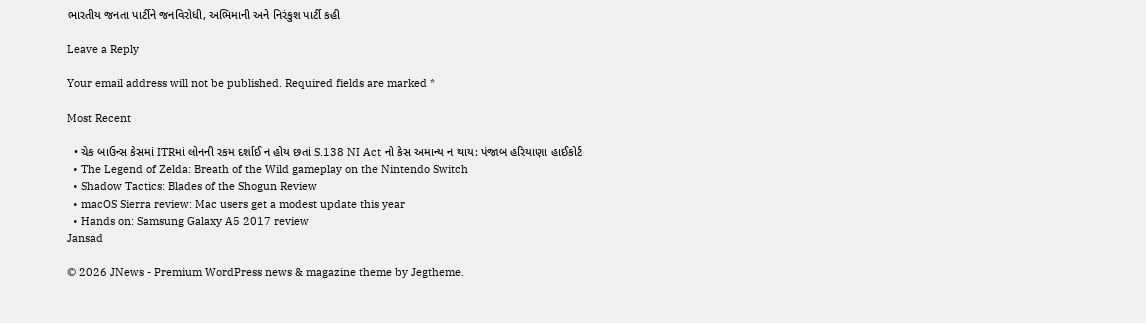ભારતીય જનતા પાર્ટીને જનવિરોધી, અભિમાની અને નિરંકુશ પાર્ટી કહી

Leave a Reply

Your email address will not be published. Required fields are marked *

Most Recent

  • ચેક બાઉન્સ કેસમાં ITRમાં લોનની રકમ દર્શાઈ ન હોય છતાં S.138 NI Act નો કેસ અમાન્ય ન થાય: પંજાબ હરિયાણા હાઈકોર્ટ
  • The Legend of Zelda: Breath of the Wild gameplay on the Nintendo Switch
  • Shadow Tactics: Blades of the Shogun Review
  • macOS Sierra review: Mac users get a modest update this year
  • Hands on: Samsung Galaxy A5 2017 review
Jansad

© 2026 JNews - Premium WordPress news & magazine theme by Jegtheme.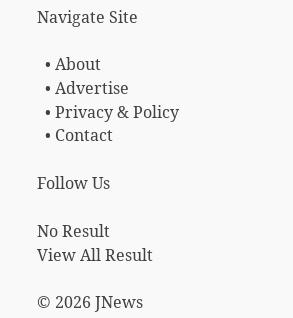Navigate Site

  • About
  • Advertise
  • Privacy & Policy
  • Contact

Follow Us

No Result
View All Result

© 2026 JNews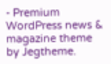- Premium WordPress news & magazine theme by Jegtheme.